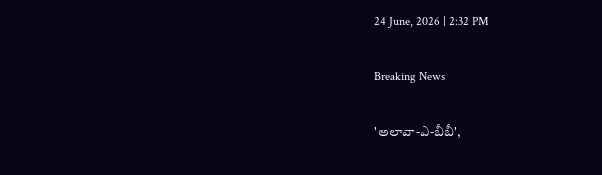24 June, 2026 | 2:32 PM

Breaking News

'అలావా-ఎ-బీబీ',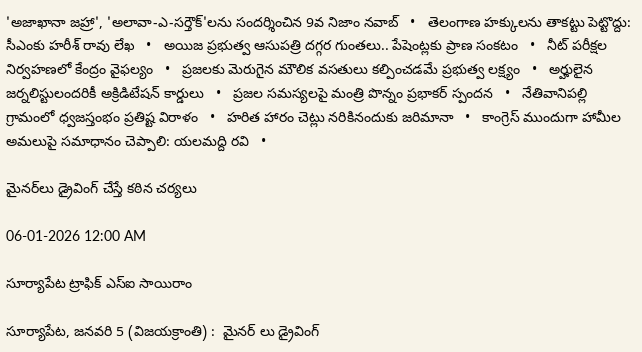'అజాఖానా జహ్రా', 'అలావా-ఎ-సర్తౌక్'లను సందర్శించిన 9వ నిజాం నవాబ్   •   తెలంగాణ హక్కులను తాకట్టు పెట్టొద్దు: సీఎంకు హరీశ్ రావు లేఖ   •   అయిజ ప్రభుత్వ ఆసుపత్రి దగ్గర గుంతలు.. పేషెంట్లకు ప్రాణ సంకటం   •   నీట్ పరీక్షల నిర్వహణలో కేంద్రం వైఫల్యం   •   ప్రజలకు మెరుగైన మౌలిక వసతులు కల్పించడమే ప్రభుత్వ లక్ష్యం   •   అర్హులైన జర్నలిస్టులందరికీ అక్రిడిటేషన్ కార్డులు   •   ప్రజల సమస్యలపై మంత్రి పొన్నం ప్రభాకర్ స్పందన   •   నేతివానిపల్లి గ్రామంలో ధ్వజస్తంభం ప్రతిష్ట విరాళం   •   హరిత హారం చెట్లు నరికినందుకు జరిమానా   •   కాంగ్రెస్ ముందుగా హామీల అమలుపై సమాధానం చెప్పాలి: యలమద్ది రవి   •

మైనర్‌లు డ్రైవింగ్ చేస్తే కఠిన చర్యలు

06-01-2026 12:00 AM

సూర్యాపేట ట్రాఫిక్ ఎస్‌ఐ సాయిరాం

సూర్యాపేట, జనవరి 5 (విజయక్రాంతి) :  మైనర్ లు డ్రైవింగ్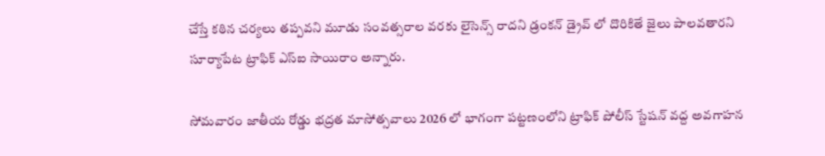చేస్తే కఠిన చర్యలు తప్పవని మూడు సంవత్సరాల వరకు లైసెన్స్ రాదని డ్రంకన్ డ్రైవ్ లో దొరికితే జైలు పాలవతారని సూర్యాపేట ట్రాఫిక్ ఎస్‌ఐ సాయిరాం అన్నారు.

సోమవారం జాతీయ రోడ్డు భద్రత మాసోత్సవాలు 2026 లో భాగంగా పట్టణంలోని ట్రాఫిక్ పోలీస్ స్టేషన్ వద్ద అవగాహన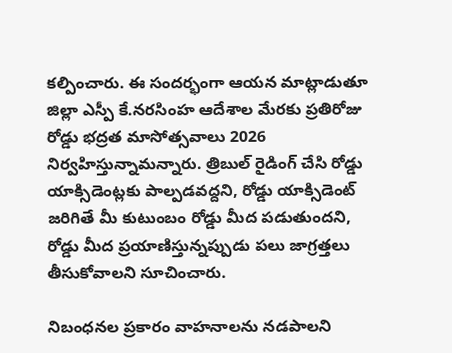కల్పించారు. ఈ సందర్భంగా ఆయన మాట్లాడుతూ జిల్లా ఎస్పీ కే.నరసింహ ఆదేశాల మేరకు ప్రతిరోజు రోడ్డు భద్రత మాసోత్సవాలు 2026 నిర్వహిస్తున్నామన్నారు. త్రిబుల్ రైడింగ్ చేసి రోడ్డు యాక్సిడెంట్లకు పాల్పడవద్దని, రోడ్డు యాక్సిడెంట్ జరిగితే మీ కుటుంబం రోడ్డు మీద పడుతుందని, రోడ్డు మీద ప్రయాణిస్తున్నప్పుడు పలు జాగ్రత్తలు తీసుకోవాలని సూచించారు.

నిబంధనల ప్రకారం వాహనాలను నడపాలని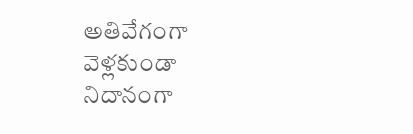అతివేగంగా వెళ్లకుండా నిదానంగా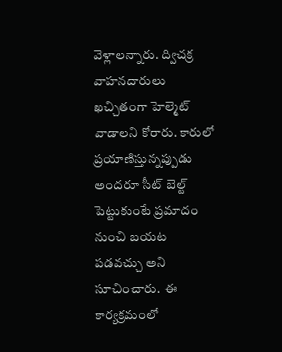వెళ్లాలన్నారు. ద్విచక్ర వాహనదారులు ఖచ్చితంగా హెల్మెట్ వాడాలని కోరారు. కారులో ప్రయాణిస్తున్నప్పుడు అందరూ సీట్ బెల్ట్ పెట్టుకుంటే ప్రమాదం నుంచి బయట పడవచ్చు అని సూచించారు.  ఈ కార్యక్రమంలో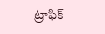ట్రాఫిక్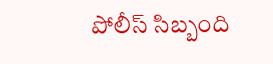పోలీస్ సిబ్బంది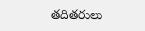తదితరులు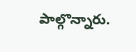పాల్గొన్నారు.